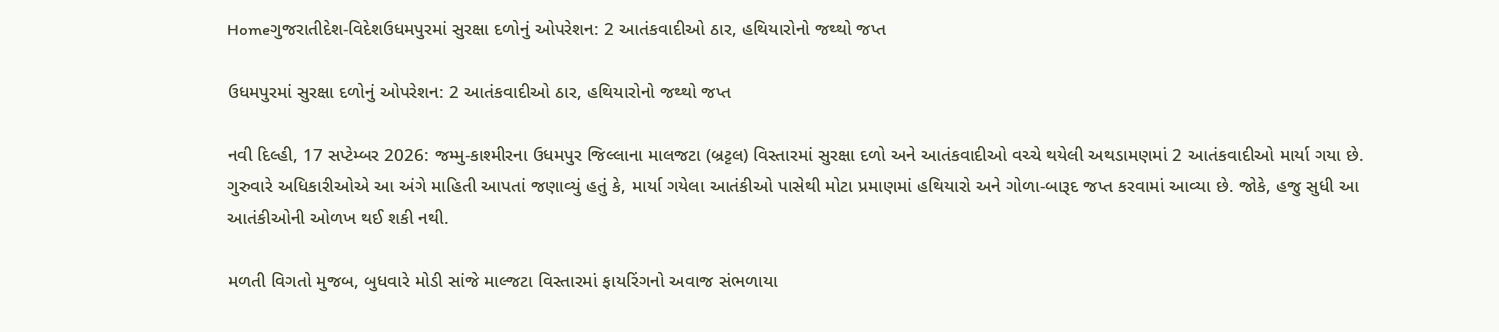Homeગુજરાતીદેશ-વિદેશઉધમપુરમાં સુરક્ષા દળોનું ઓપરેશન: 2 આતંકવાદીઓ ઠાર, હથિયારોનો જથ્થો જપ્ત

ઉધમપુરમાં સુરક્ષા દળોનું ઓપરેશન: 2 આતંકવાદીઓ ઠાર, હથિયારોનો જથ્થો જપ્ત

નવી દિલ્હી, 17 સપ્ટેમ્બર 2026: જમ્મુ-કાશ્મીરના ઉધમપુર જિલ્લાના માલજટા (બ્રટ્ટલ) વિસ્તારમાં સુરક્ષા દળો અને આતંકવાદીઓ વચ્ચે થયેલી અથડામણમાં 2 આતંકવાદીઓ માર્યા ગયા છે. ગુરુવારે અધિકારીઓએ આ અંગે માહિતી આપતાં જણાવ્યું હતું કે, માર્યા ગયેલા આતંકીઓ પાસેથી મોટા પ્રમાણમાં હથિયારો અને ગોળા-બારૂદ જપ્ત કરવામાં આવ્યા છે. જોકે, હજુ સુધી આ આતંકીઓની ઓળખ થઈ શકી નથી.

મળતી વિગતો મુજબ, બુધવારે મોડી સાંજે માલ્જટા વિસ્તારમાં ફાયરિંગનો અવાજ સંભળાયા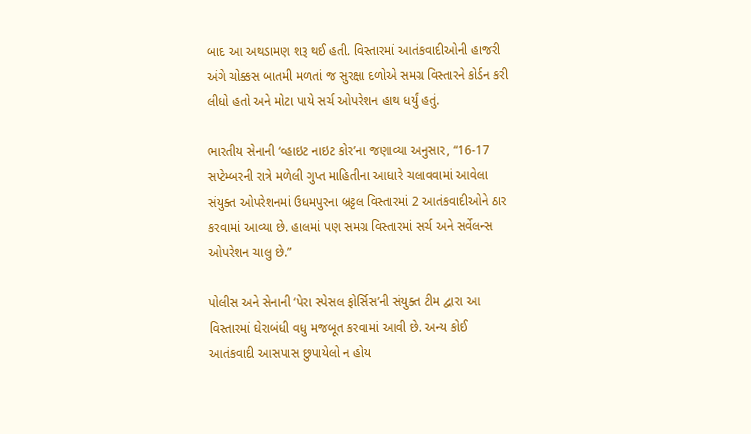બાદ આ અથડામણ શરૂ થઈ હતી. વિસ્તારમાં આતંકવાદીઓની હાજરી અંગે ચોક્કસ બાતમી મળતાં જ સુરક્ષા દળોએ સમગ્ર વિસ્તારને કોર્ડન કરી લીધો હતો અને મોટા પાયે સર્ચ ઓપરેશન હાથ ધર્યું હતું.

ભારતીય સેનાની ‘વ્હાઇટ નાઇટ કોર’ના જણાવ્યા અનુસાર, “16-17 સપ્ટેમ્બરની રાત્રે મળેલી ગુપ્ત માહિતીના આધારે ચલાવવામાં આવેલા સંયુક્ત ઓપરેશનમાં ઉધમપુરના બ્રટ્ટલ વિસ્તારમાં 2 આતંકવાદીઓને ઠાર કરવામાં આવ્યા છે. હાલમાં પણ સમગ્ર વિસ્તારમાં સર્ચ અને સર્વેલન્સ ઓપરેશન ચાલુ છે.”

પોલીસ અને સેનાની ‘પેરા સ્પેસલ ફોર્સિસ’ની સંયુક્ત ટીમ દ્વારા આ વિસ્તારમાં ઘેરાબંધી વધુ મજબૂત કરવામાં આવી છે. અન્ય કોઈ આતંકવાદી આસપાસ છુપાયેલો ન હોય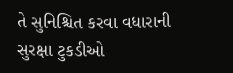તે સુનિશ્ચિત કરવા વધારાની સુરક્ષા ટુકડીઓ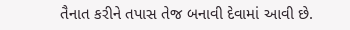તૈનાત કરીને તપાસ તેજ બનાવી દેવામાં આવી છે.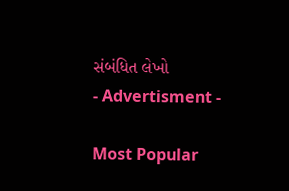સંબંધિત લેખો
- Advertisment -

Most Popular